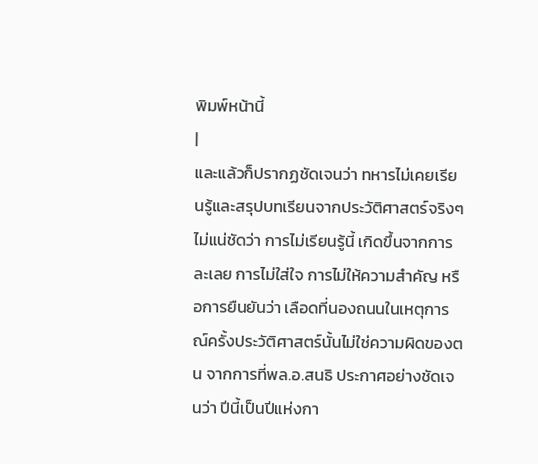พิมพ์หน้านี้
|
และแล้วก็ปรากฏชัดเจนว่า ทหารไม่เคยเรียนรู้และสรุปบทเรียนจากประวัติศาสตร์จริงๆ ไม่แน่ชัดว่า การไม่เรียนรู้นี้ เกิดขึ้นจากการละเลย การไม่ใส่ใจ การไม่ให้ความสำคัญ หรือการยืนยันว่า เลือดที่นองถนนในเหตุการณ์ครั้งประวัติศาสตร์นั้นไม่ใช่ความผิดของตน จากการที่พล.อ.สนธิ ประกาศอย่างชัดเจนว่า ปีนี้เป็นปีแห่งกา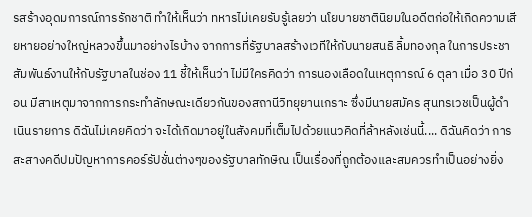รสร้างอุดมการณ์การรักชาติ ทำให้เห็นว่า ทหารไม่เคยรับรู้เลยว่า นโยบายชาตินิยมในอดีตก่อให้เกิดความเสียหายอย่างใหญ่หลวงขึ้นมาอย่างไรบ้าง จากการที่รัฐบาลสร้างเวทีให้กับนายสนธิ ลิ้มทองกุล ในการประชาสัมพันธ์งานให้กับรัฐบาลในช่อง 11 ชี้ให้เห็นว่า ไม่มีใครคิดว่า การนองเลือดในเหตุการณ์ 6 ตุลา เมื่อ 30 ปีก่อน มีสาเหตุมาจากการกระทำลักษณะเดียวกันของสถานีวิทยุยานเกราะ ซึ่งมีนายสมัคร สุนทรเวชเป็นผู้ดำเนินรายการ ดิฉันไม่เคยคิดว่า จะได้เกิดมาอยู่ในสังคมที่เต็มไปด้วยแนวคิดที่ล้าหลังเช่นนี้.... ดิฉันคิดว่า การสะสางคดีปมปัญหาการคอร์รัปชั่นต่างๆของรัฐบาลทักษิณ เป็นเรื่องที่ถูกต้องและสมควรทำเป็นอย่างยิ่ง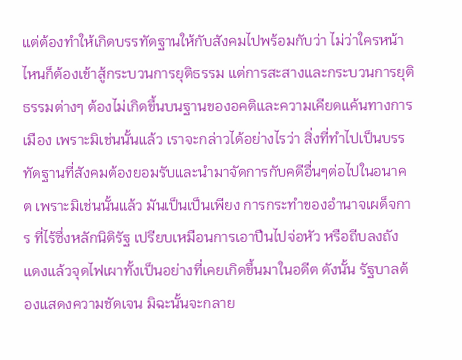แต่ต้องทำให้เกิดบรรทัดฐานให้กับสังคมไปพร้อมกับว่า ไม่ว่าใครหน้าไหนก็ต้องเข้าสู้กระบวนการยุติธรรม แต่การสะสางและกระบวนการยุติธรรมต่างๆ ต้องไม่เกิดขึ้นบนฐานของอคติและความเคียดแค้นทางการเมือง เพราะมิเช่นนั้นแล้ว เราจะกล่าวได้อย่างไรว่า สิ่งที่ทำไปเป็นบรรทัดฐานที่สังคมต้องยอมรับและนำมาจัดการกับคดีอื่นๆต่อไปในอนาคต เพราะมิเช่นนั้นแล้ว มันเป็นเป็นเพียง การกระทำของอำนาจเผด็จการ ที่ไร้ซึ่งหลักนิติรัฐ เปรียบเหมือนการเอาปืนไปจ่อหัว หรือถีบลงถังแดงแล้วจุดไฟเผาทั้งเป็นอย่างที่เคยเกิดขึ้นมาในอดีต ดังนั้น รัฐบาลต้องแสดงความชัดเจน มิฉะนั้นจะกลาย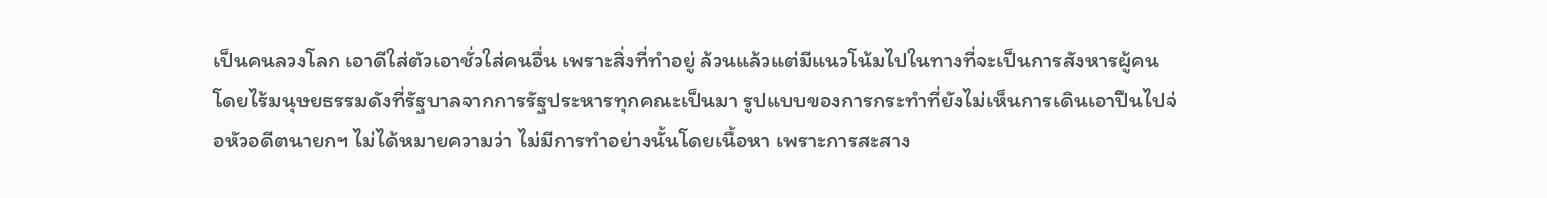เป็นคนลวงโลก เอาดีใส่ตัวเอาชั่วใส่คนอื่น เพราะสิ่งที่ทำอยู่ ล้วนแล้วแต่มีแนวโน้มไปในทางที่จะเป็นการสังหารผู้คนโดยไร้มนุษยธรรมดังที่รัฐบาลจากการรัฐประหารทุกคณะเป็นมา รูปแบบของการกระทำที่ยังไม่เห็นการเดินเอาปืนไปจ่อหัวอดีตนายกฯ ไม่ได้หมายความว่า ไม่มีการทำอย่างนั้นโดยเนื้อหา เพราะการสะสาง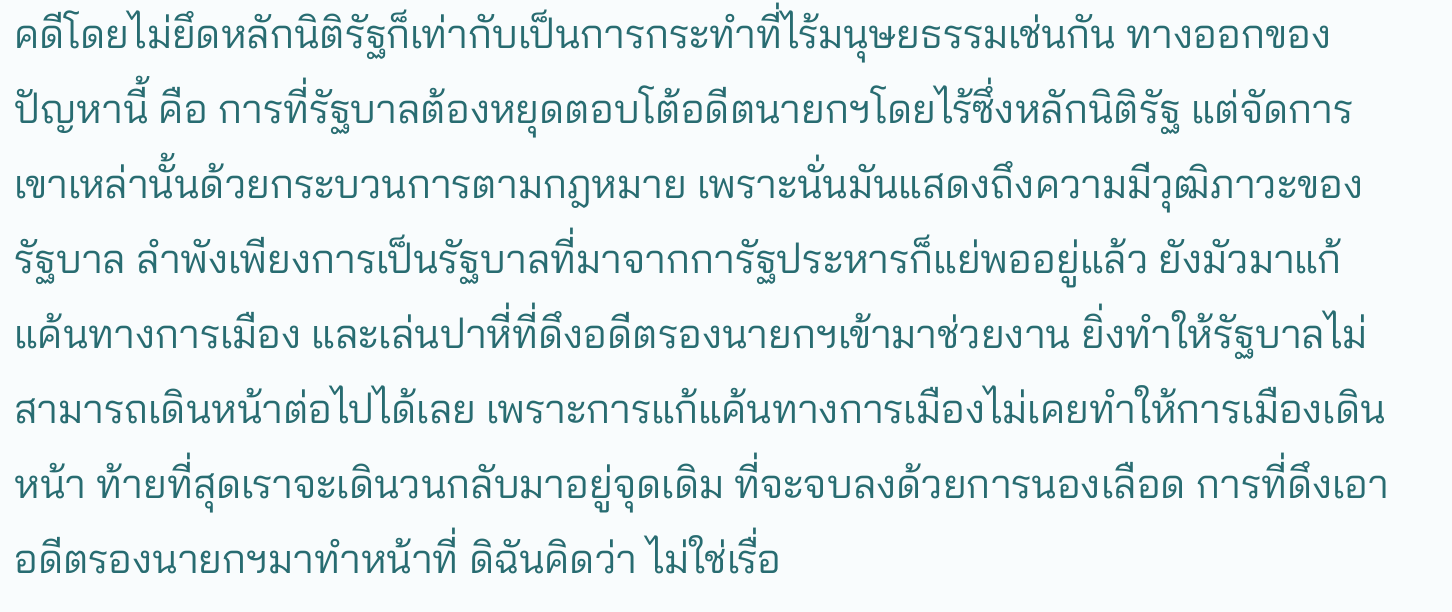คดีโดยไม่ยึดหลักนิติรัฐก็เท่ากับเป็นการกระทำที่ไร้มนุษยธรรมเช่นกัน ทางออกของปัญหานี้ คือ การที่รัฐบาลต้องหยุดตอบโต้อดีตนายกฯโดยไร้ซึ่งหลักนิติรัฐ แต่จัดการเขาเหล่านั้นด้วยกระบวนการตามกฎหมาย เพราะนั่นมันแสดงถึงความมีวุฒิภาวะของรัฐบาล ลำพังเพียงการเป็นรัฐบาลที่มาจากการัฐประหารก็แย่พออยู่แล้ว ยังมัวมาแก้แค้นทางการเมือง และเล่นปาหี่ที่ดึงอดีตรองนายกฯเข้ามาช่วยงาน ยิ่งทำให้รัฐบาลไม่สามารถเดินหน้าต่อไปได้เลย เพราะการแก้แค้นทางการเมืองไม่เคยทำให้การเมืองเดินหน้า ท้ายที่สุดเราจะเดินวนกลับมาอยู่จุดเดิม ที่จะจบลงด้วยการนองเลือด การที่ดึงเอาอดีตรองนายกฯมาทำหน้าที่ ดิฉันคิดว่า ไม่ใช่เรื่อ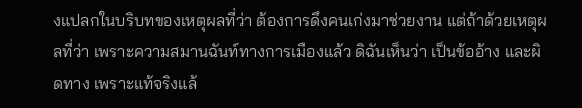งแปลกในบริบทของเหตุผลที่ว่า ต้องการดึงคนเก่งมาช่วยงาน แต่ถ้าด้วยเหตุผลที่ว่า เพราะความสมานฉันท์ทางการเมืองแล้ว ดิฉันเห็นว่า เป็นข้ออ้าง และผิดทาง เพราะแท้จริงแล้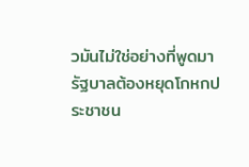วมันไม่ใช่อย่างที่พูดมา รัฐบาลต้องหยุดโกหกประชาชน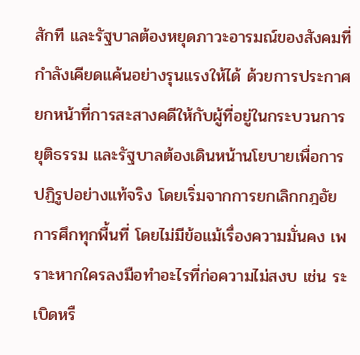สักที และรัฐบาลต้องหยุดภาวะอารมณ์ของสังคมที่กำลังเคียดแค้นอย่างรุนแรงให้ได้ ด้วยการประกาศยกหน้าที่การสะสางคดีให้กับผู้ที่อยู่ในกระบวนการยุติธรรม และรัฐบาลต้องเดินหน้านโยบายเพื่อการปฏิรูปอย่างแท้จริง โดยเริ่มจากการยกเลิกกฎอัยการศึกทุกพื้นที่ โดยไม่มีข้อแม้เรื่องความมั่นคง เพราะหากใครลงมือทำอะไรที่ก่อความไม่สงบ เช่น ระเบิดหรื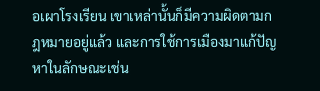อเผาโรงเรียน เขาเหล่านั้นก็มีความผิดตามกฎหมายอยู่แล้ว และการใช้การเมืองมาแก้ปัญหาในลักษณะเช่น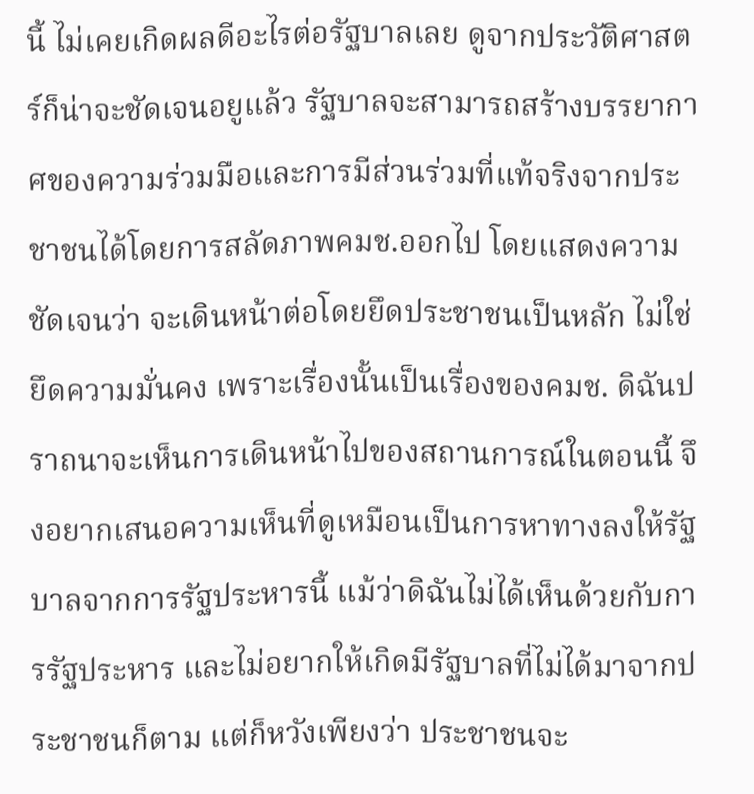นี้ ไม่เคยเกิดผลดีอะไรต่อรัฐบาลเลย ดูจากประวัติศาสตร์ก็น่าจะชัดเจนอยูแล้ว รัฐบาลจะสามารถสร้างบรรยากาศของความร่วมมือและการมีส่วนร่วมที่แท้จริงจากประชาชนได้โดยการสลัดภาพคมช.ออกไป โดยแสดงความชัดเจนว่า จะเดินหน้าต่อโดยยึดประชาชนเป็นหลัก ไม่ใช่ยึดความมั่นคง เพราะเรื่องนั้นเป็นเรื่องของคมช. ดิฉันปราถนาจะเห็นการเดินหน้าไปของสถานการณ์ในตอนนี้ จึงอยากเสนอความเห็นที่ดูเหมือนเป็นการหาทางลงให้รัฐบาลจากการรัฐประหารนี้ แม้ว่าดิฉันไม่ได้เห็นด้วยกับการรัฐประหาร และไม่อยากให้เกิดมีรัฐบาลที่ไม่ได้มาจากประชาชนก็ตาม แต่ก็หวังเพียงว่า ประชาชนจะ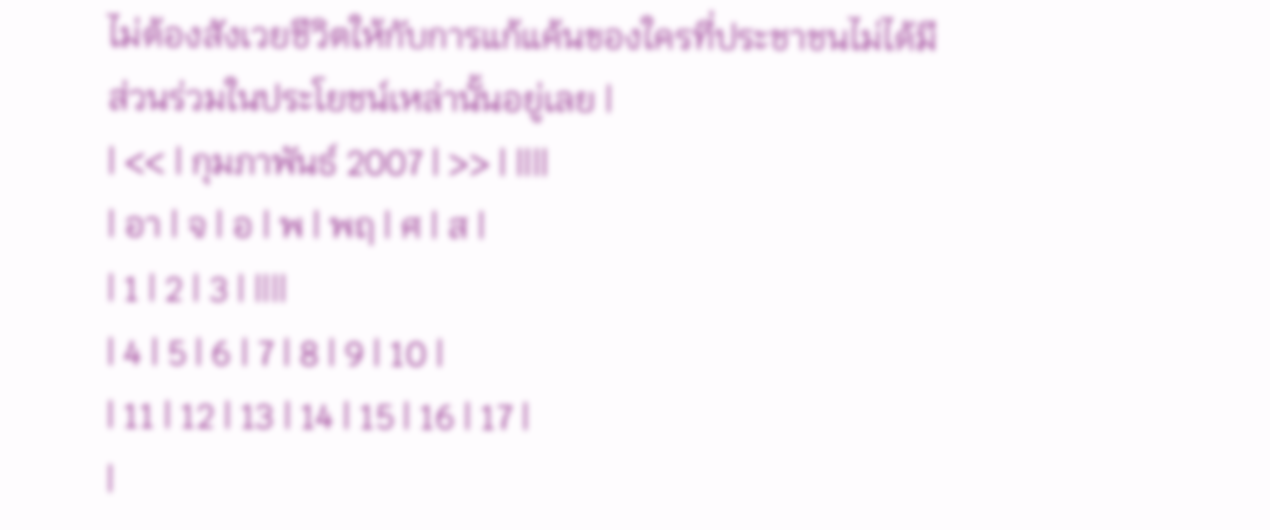ไม่ต้องสังเวยชีวิตให้กับการแก้แค้นของใครที่ประชาชนไม่ได้มีส่วนร่วมในประโยชน์เหล่านั้นอยู่เลย |
| << | กุมภาพันธ์ 2007 | >> | ||||
| อา | จ | อ | พ | พฤ | ศ | ส |
| 1 | 2 | 3 | ||||
| 4 | 5 | 6 | 7 | 8 | 9 | 10 |
| 11 | 12 | 13 | 14 | 15 | 16 | 17 |
|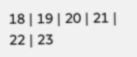18 | 19 | 20 | 21 | 22 | 23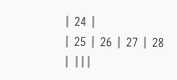| 24 |
| 25 | 26 | 27 | 28 | |||